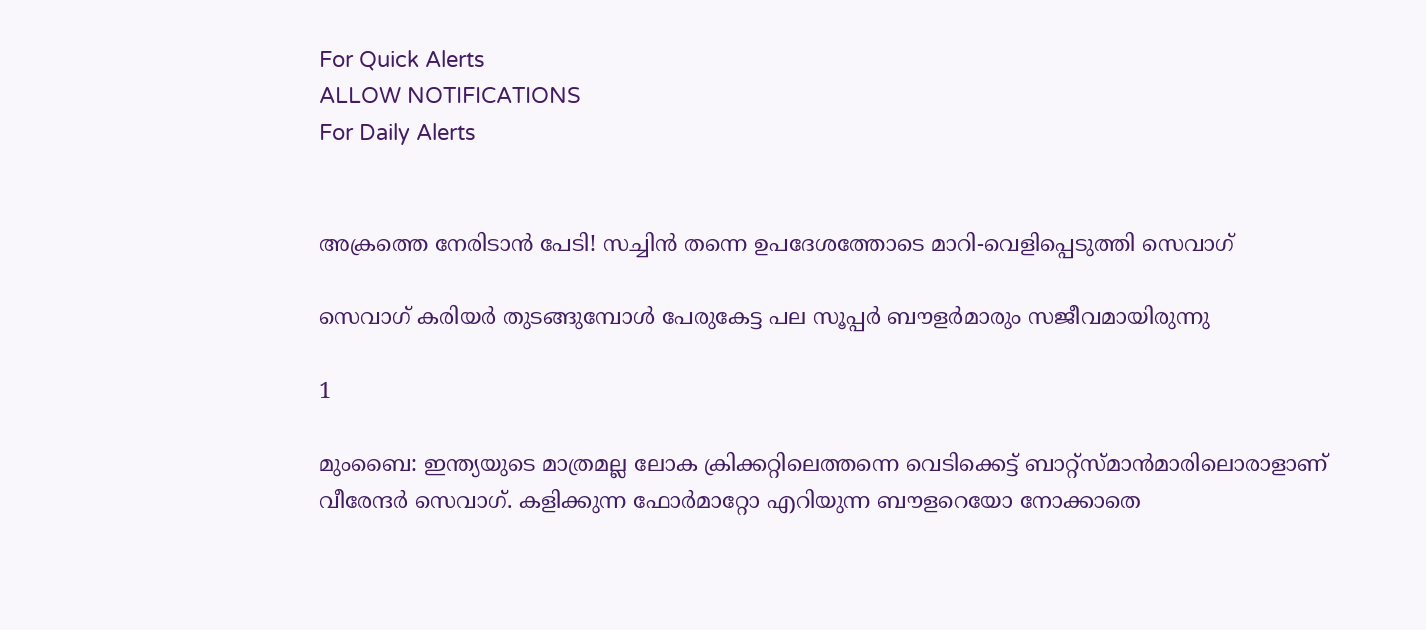For Quick Alerts
ALLOW NOTIFICATIONS
For Daily Alerts


അക്രത്തെ നേരിടാന്‍ പേടി! സച്ചിന്‍ തന്നെ ഉപദേശത്തോടെ മാറി-വെളിപ്പെടുത്തി സെവാഗ്

സെവാഗ് കരിയര്‍ തുടങ്ങുമ്പോള്‍ പേരുകേട്ട പല സൂപ്പര്‍ ബൗളര്‍മാരും സജീവമായിരുന്നു

1

മുംബൈ: ഇന്ത്യയുടെ മാത്രമല്ല ലോക ക്രിക്കറ്റിലെത്തന്നെ വെടിക്കെട്ട് ബാറ്റ്‌സ്മാന്‍മാരിലൊരാളാണ് വീരേന്ദര്‍ സെവാഗ്. കളിക്കുന്ന ഫോര്‍മാറ്റോ എറിയുന്ന ബൗളറെയോ നോക്കാതെ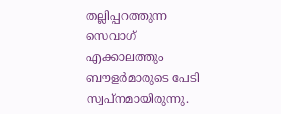തല്ലിപ്പറത്തുന്ന സെവാഗ് എക്കാലത്തും ബൗളര്‍മാരുടെ പേടി സ്വപ്‌നമായിരുന്നു.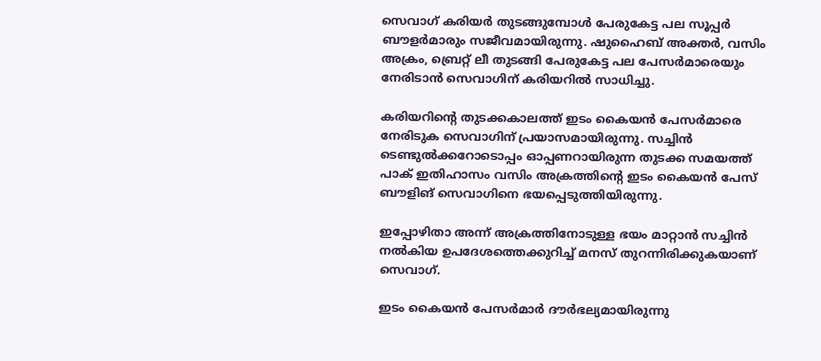സെവാഗ് കരിയര്‍ തുടങ്ങുമ്പോള്‍ പേരുകേട്ട പല സൂപ്പര്‍ ബൗളര്‍മാരും സജീവമായിരുന്നു. ഷുഹൈബ് അക്തര്‍, വസിം അക്രം, ബ്രെറ്റ് ലീ തുടങ്ങി പേരുകേട്ട പല പേസര്‍മാരെയും നേരിടാന്‍ സെവാഗിന് കരിയറില്‍ സാധിച്ചു.

കരിയറിന്റെ തുടക്കകാലത്ത് ഇടം കൈയന്‍ പേസര്‍മാരെ നേരിടുക സെവാഗിന് പ്രയാസമായിരുന്നു. സച്ചിന്‍ ടെണ്ടുല്‍ക്കറോടൊപ്പം ഓപ്പണറായിരുന്ന തുടക്ക സമയത്ത് പാക് ഇതിഹാസം വസിം അക്രത്തിന്റെ ഇടം കൈയന്‍ പേസ് ബൗളിങ് സെവാഗിനെ ഭയപ്പെടുത്തിയിരുന്നു.

ഇപ്പോഴിതാ അന്ന് അക്രത്തിനോടുള്ള ഭയം മാറ്റാന്‍ സച്ചിന്‍ നല്‍കിയ ഉപദേശത്തെക്കുറിച്ച് മനസ് തുറന്നിരിക്കുകയാണ് സെവാഗ്.

ഇടം കൈയന്‍ പേസര്‍മാര്‍ ദൗര്‍ഭല്യമായിരുന്നു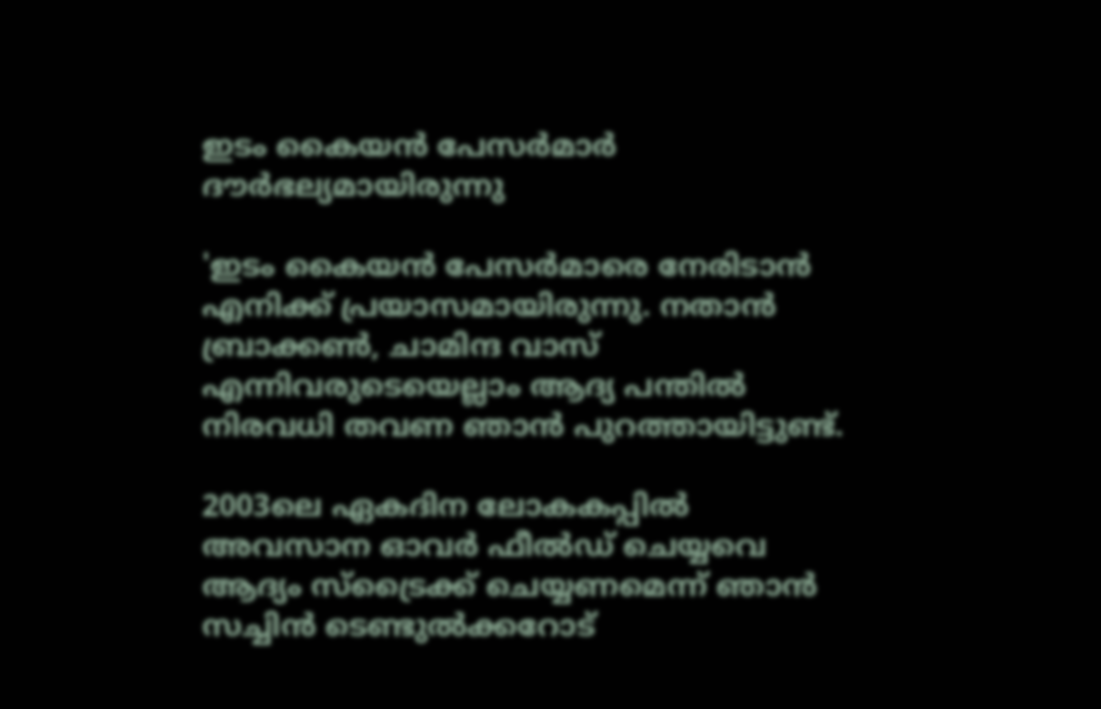ഇടം കൈയന്‍ പേസര്‍മാര്‍ ദൗര്‍ഭല്യമായിരുന്നു

'ഇടം കൈയന്‍ പേസര്‍മാരെ നേരിടാന്‍ എനിക്ക് പ്രയാസമായിരുന്നു. നതാന്‍ ബ്രാക്കണ്‍, ചാമിന്ദ വാസ് എന്നിവരുടെയെല്ലാം ആദ്യ പന്തില്‍ നിരവധി തവണ ഞാന്‍ പുറത്തായിട്ടുണ്ട്.

2003ലെ ഏകദിന ലോകകപ്പില്‍ അവസാന ഓവര്‍ ഫീല്‍ഡ് ചെയ്യവെ ആദ്യം സ്‌ട്രൈക്ക് ചെയ്യണമെന്ന് ഞാന്‍ സച്ചിന്‍ ടെണ്ടുല്‍ക്കറോട്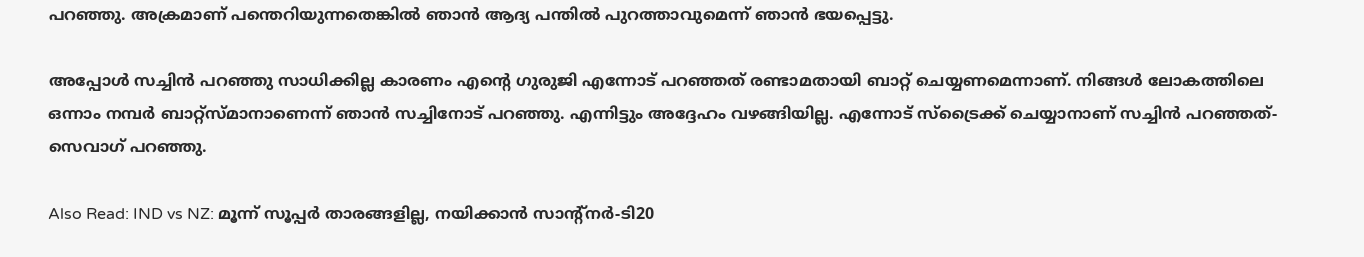പറഞ്ഞു. അക്രമാണ് പന്തെറിയുന്നതെങ്കില്‍ ഞാന്‍ ആദ്യ പന്തില്‍ പുറത്താവുമെന്ന് ഞാന്‍ ഭയപ്പെട്ടു.

അപ്പോള്‍ സച്ചിന്‍ പറഞ്ഞു സാധിക്കില്ല കാരണം എന്റെ ഗുരുജി എന്നോട് പറഞ്ഞത് രണ്ടാമതായി ബാറ്റ് ചെയ്യണമെന്നാണ്. നിങ്ങള്‍ ലോകത്തിലെ ഒന്നാം നമ്പര്‍ ബാറ്റ്‌സ്മാനാണെന്ന് ഞാന്‍ സച്ചിനോട് പറഞ്ഞു. എന്നിട്ടും അദ്ദേഹം വഴങ്ങിയില്ല. എന്നോട് സ്‌ട്രൈക്ക് ചെയ്യാനാണ് സച്ചിന്‍ പറഞ്ഞത്- സെവാഗ് പറഞ്ഞു.

Also Read: IND vs NZ: മൂന്ന് സൂപ്പര്‍ താരങ്ങളില്ല, നയിക്കാന്‍ സാന്റ്‌നര്‍-ടി20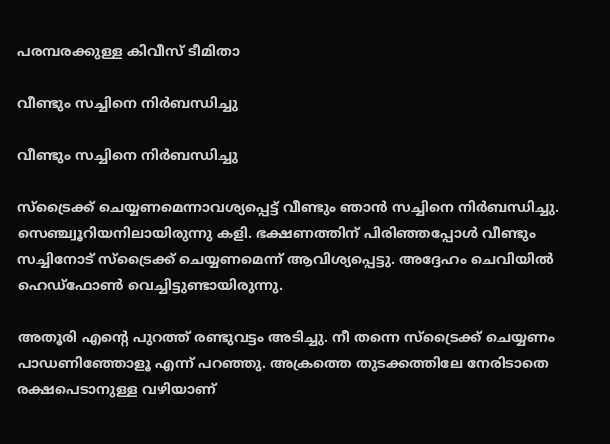പരമ്പരക്കുള്ള കിവീസ് ടീമിതാ

വീണ്ടും സച്ചിനെ നിര്‍ബന്ധിച്ചു

വീണ്ടും സച്ചിനെ നിര്‍ബന്ധിച്ചു

സ്‌ട്രൈക്ക് ചെയ്യണമെന്നാവശ്യപ്പെട്ട് വീണ്ടും ഞാന്‍ സച്ചിനെ നിര്‍ബന്ധിച്ചു. സെഞ്ച്വൂറിയനിലായിരുന്നു കളി. ഭക്ഷണത്തിന് പിരിഞ്ഞപ്പോള്‍ വീണ്ടും സച്ചിനോട് സ്‌ട്രൈക്ക് ചെയ്യണമെന്ന് ആവിശ്യപ്പെട്ടു. അദ്ദേഹം ചെവിയില്‍ ഹെഡ്‌ഫോണ്‍ വെച്ചിട്ടുണ്ടായിരുന്നു.

അതൂരി എന്റെ പുറത്ത് രണ്ടുവട്ടം അടിച്ചു. നീ തന്നെ സ്‌ട്രൈക്ക് ചെയ്യണം പാഡണിഞ്ഞോളൂ എന്ന് പറഞ്ഞു. അക്രത്തെ തുടക്കത്തിലേ നേരിടാതെ രക്ഷപെടാനുള്ള വഴിയാണ്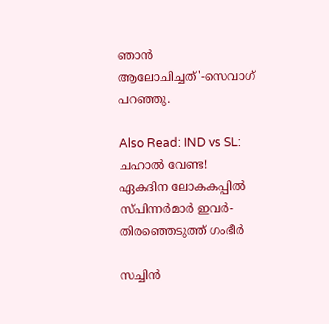ഞാന്‍ ആലോചിച്ചത്'-സെവാഗ് പറഞ്ഞു.

Also Read: IND vs SL: ചഹാല്‍ വേണ്ട! ഏകദിന ലോകകപ്പില്‍ സ്പിന്നര്‍മാര്‍ ഇവര്‍- തിരഞ്ഞെടുത്ത് ഗംഭീര്‍

സച്ചിന്‍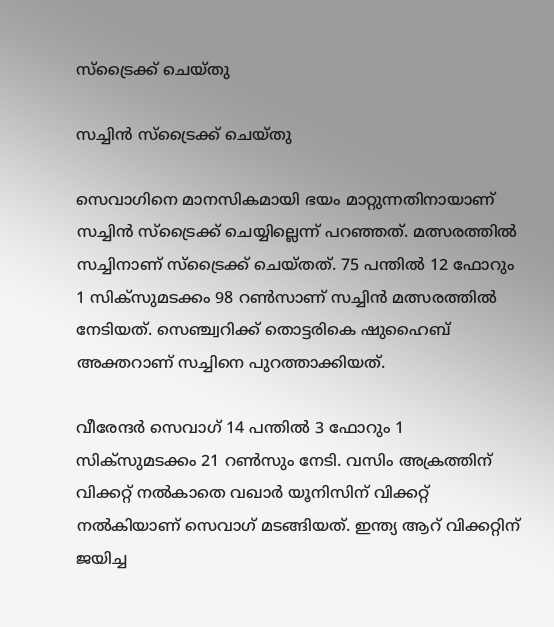സ്‌ട്രൈക്ക് ചെയ്തു

സച്ചിന്‍ സ്‌ട്രൈക്ക് ചെയ്തു

സെവാഗിനെ മാനസികമായി ഭയം മാറ്റുന്നതിനായാണ് സച്ചിന്‍ സ്‌ട്രൈക്ക് ചെയ്യില്ലെന്ന് പറഞ്ഞത്. മത്സരത്തില്‍ സച്ചിനാണ് സ്‌ട്രൈക്ക് ചെയ്തത്. 75 പന്തില്‍ 12 ഫോറും 1 സിക്‌സുമടക്കം 98 റണ്‍സാണ് സച്ചിന്‍ മത്സരത്തില്‍ നേടിയത്. സെഞ്ച്വറിക്ക് തൊട്ടരികെ ഷുഹൈബ് അക്തറാണ് സച്ചിനെ പുറത്താക്കിയത്.

വീരേന്ദര്‍ സെവാഗ് 14 പന്തില്‍ 3 ഫോറും 1 സിക്‌സുമടക്കം 21 റണ്‍സും നേടി. വസിം അക്രത്തിന് വിക്കറ്റ് നല്‍കാതെ വഖാര്‍ യൂനിസിന് വിക്കറ്റ് നല്‍കിയാണ് സെവാഗ് മടങ്ങിയത്. ഇന്ത്യ ആറ് വിക്കറ്റിന് ജയിച്ച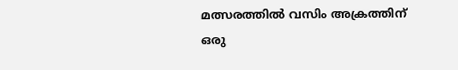മത്സരത്തില്‍ വസിം അക്രത്തിന് ഒരു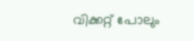വിക്കറ്റ് പോലും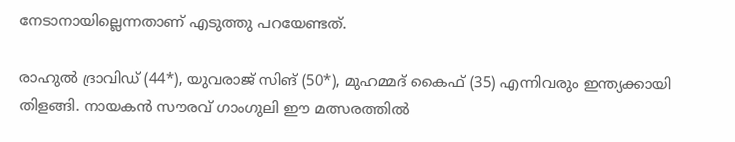നേടാനായില്ലെന്നതാണ് എടുത്തു പറയേണ്ടത്.

രാഹുല്‍ ദ്രാവിഡ് (44*), യുവരാജ് സിങ് (50*), മുഹമ്മദ് കൈഫ് (35) എന്നിവരും ഇന്ത്യക്കായി തിളങ്ങി. നായകന്‍ സൗരവ് ഗാംഗുലി ഈ മത്സരത്തില്‍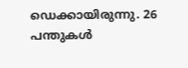ഡെക്കായിരുന്നു. 26 പന്തുകള്‍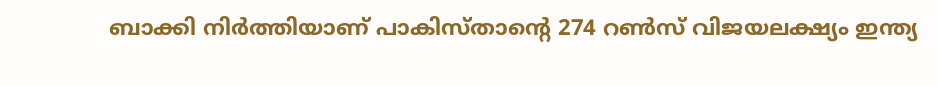ബാക്കി നിര്‍ത്തിയാണ് പാകിസ്താന്റെ 274 റണ്‍സ് വിജയലക്ഷ്യം ഇന്ത്യ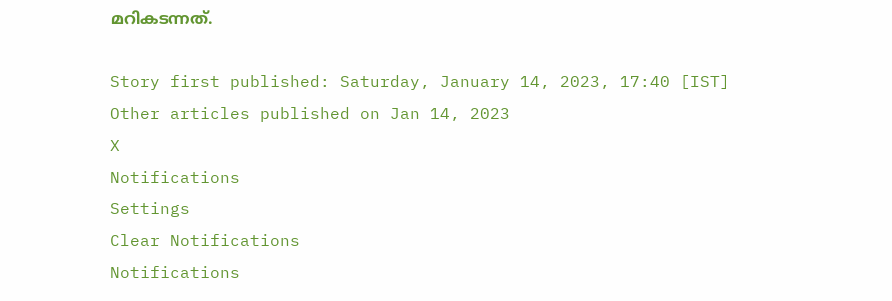മറികടന്നത്.

Story first published: Saturday, January 14, 2023, 17:40 [IST]
Other articles published on Jan 14, 2023
X
Notifications
Settings
Clear Notifications
Notifications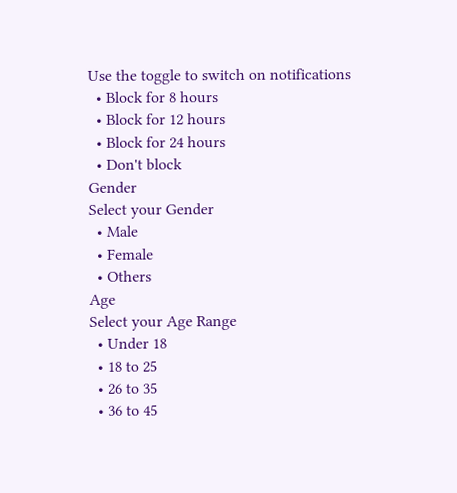Use the toggle to switch on notifications
  • Block for 8 hours
  • Block for 12 hours
  • Block for 24 hours
  • Don't block
Gender
Select your Gender
  • Male
  • Female
  • Others
Age
Select your Age Range
  • Under 18
  • 18 to 25
  • 26 to 35
  • 36 to 45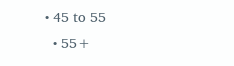• 45 to 55
  • 55+